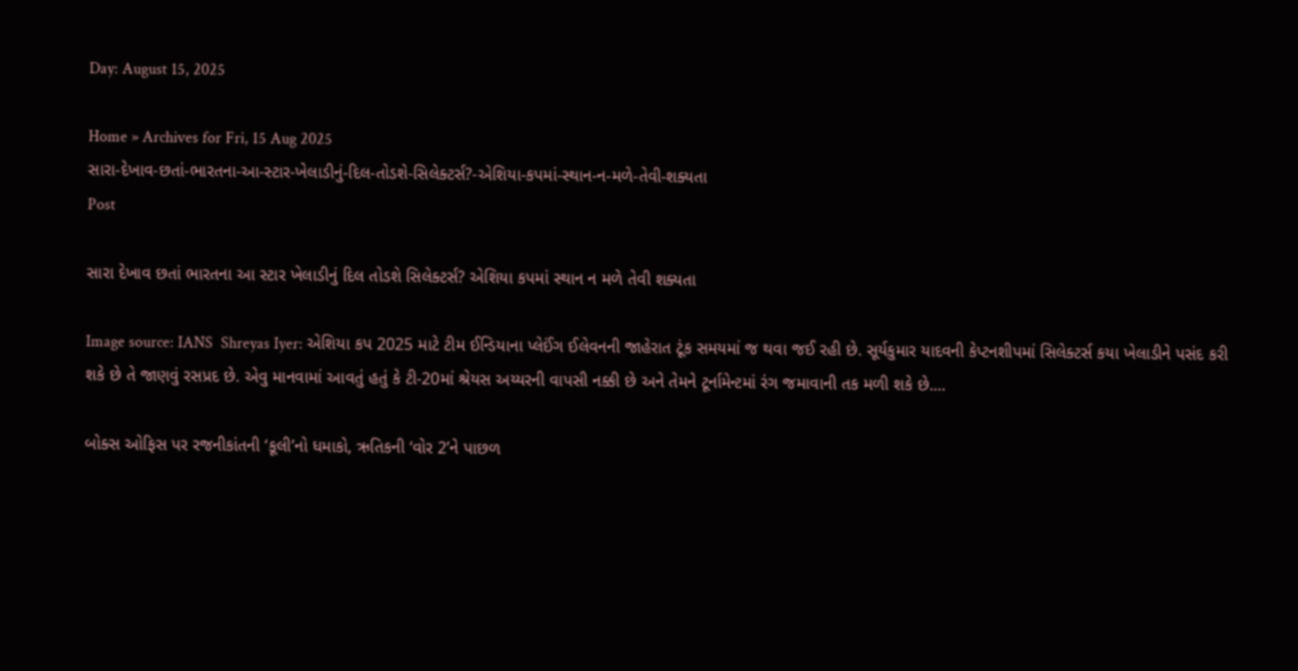Day: August 15, 2025

Home » Archives for Fri, 15 Aug 2025
સારા-દેખાવ-છતાં-ભારતના-આ-સ્ટાર-ખેલાડીનું-દિલ-તોડશે-સિલેક્ટર્સ?-એશિયા-કપમાં-સ્થાન-ન-મળે-તેવી-શક્યતા
Post

સારા દેખાવ છતાં ભારતના આ સ્ટાર ખેલાડીનું દિલ તોડશે સિલેક્ટર્સ? એશિયા કપમાં સ્થાન ન મળે તેવી શક્યતા

Image source: IANS  Shreyas Iyer: એશિયા કપ 2025 માટે ટીમ ઈન્ડિયાના પ્લેઈંગ ઈલેવનની જાહેરાત ટૂંક સમયમાં જ થવા જઈ રહી છે. સૂર્યકુમાર યાદવની કેપ્ટનશીપમાં સિલેક્ટર્સ કયા ખેલાડીને પસંદ કરી શકે છે તે જાણવું રસપ્રદ છે. એવુ માનવામાં આવતું હતું કે ટી-20માં શ્રેયસ અય્યરની વાપસી નક્કી છે અને તેમને ટૂર્નામેન્ટમાં રંગ જમાવાની તક મળી શકે છે....

બોક્સ ઓફિસ પર રજનીકાંતની ‘કૂલી’નો ધમાકો, ઋતિકની ‘વોર 2’ને પાછળ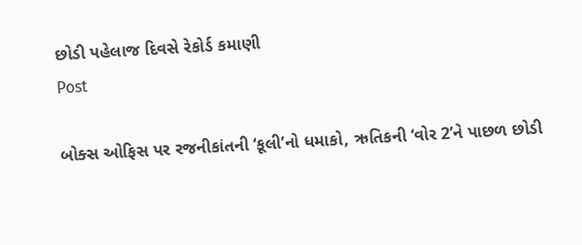છોડી પહેલાજ દિવસે રેકોર્ડ કમાણી
Post

બોક્સ ઓફિસ પર રજનીકાંતની ‘કૂલી’નો ધમાકો, ઋતિકની ‘વોર 2’ને પાછળ છોડી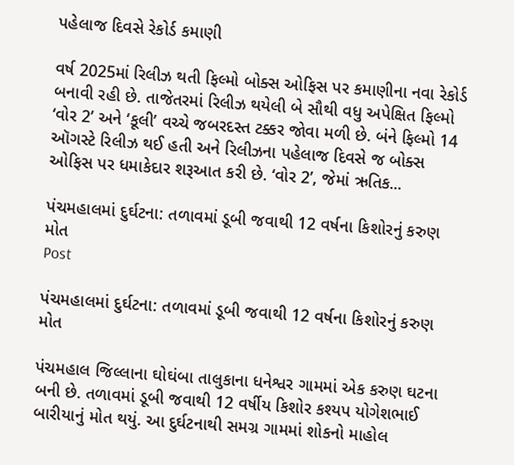પહેલાજ દિવસે રેકોર્ડ કમાણી

વર્ષ 2025માં રિલીઝ થતી ફિલ્મો બોક્સ ઓફિસ પર કમાણીના નવા રેકોર્ડ બનાવી રહી છે. તાજેતરમાં રિલીઝ થયેલી બે સૌથી વધુ અપેક્ષિત ફિલ્મો ‘વોર 2’ અને ‘કૂલી’ વચ્ચે જબરદસ્ત ટક્કર જોવા મળી છે. બંને ફિલ્મો 14 ઑગસ્ટે રિલીઝ થઈ હતી અને રિલીઝના પહેલાજ દિવસે જ બોક્સ ઓફિસ પર ધમાકેદાર શરૂઆત કરી છે. ‘વોર 2’, જેમાં ઋતિક...

પંચમહાલમાં દુર્ઘટના: તળાવમાં ડૂબી જવાથી 12 વર્ષના કિશોરનું કરુણ મોત
Post

પંચમહાલમાં દુર્ઘટના: તળાવમાં ડૂબી જવાથી 12 વર્ષના કિશોરનું કરુણ મોત

પંચમહાલ જિલ્લાના ઘોઘંબા તાલુકાના ધનેશ્વર ગામમાં એક કરુણ ઘટના બની છે. તળાવમાં ડૂબી જવાથી 12 વર્ષીય કિશોર કશ્યપ યોગેશભાઈ બારીયાનું મોત થયું. આ દુર્ઘટનાથી સમગ્ર ગામમાં શોકનો માહોલ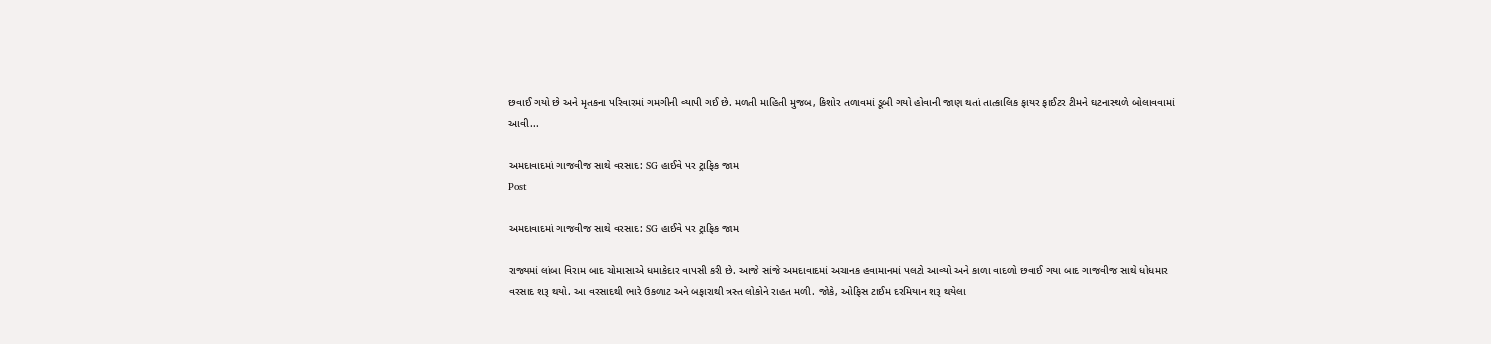છવાઈ ગયો છે અને મૃતકના પરિવારમાં ગમગીની વ્યાપી ગઈ છે. મળતી માહિતી મુજબ, કિશોર તળાવમાં ડૂબી ગયો હોવાની જાણ થતાં તાત્કાલિક ફાયર ફાઈટર ટીમને ઘટનાસ્થળે બોલાવવામાં આવી...

અમદાવાદમાં ગાજવીજ સાથે વરસાદ: SG હાઈવે પર ટ્રાફિક જામ
Post

અમદાવાદમાં ગાજવીજ સાથે વરસાદ: SG હાઈવે પર ટ્રાફિક જામ

રાજ્યમાં લાંબા વિરામ બાદ ચોમાસાએ ધમાકેદાર વાપસી કરી છે. આજે સાંજે અમદાવાદમાં અચાનક હવામાનમાં પલટો આવ્યો અને કાળા વાદળો છવાઈ ગયા બાદ ગાજવીજ સાથે ધોધમાર વરસાદ શરૂ થયો. આ વરસાદથી ભારે ઉકળાટ અને બફારાથી ત્રસ્ત લોકોને રાહત મળી. જોકે, ઓફિસ ટાઈમ દરમિયાન શરૂ થયેલા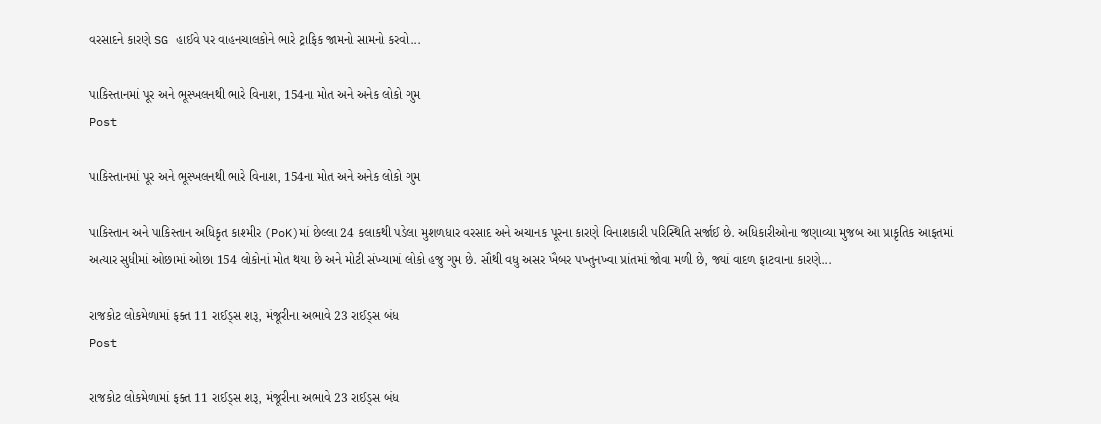વરસાદને કારણે SG હાઈવે પર વાહનચાલકોને ભારે ટ્રાફિક જામનો સામનો કરવો...

પાકિસ્તાનમાં પૂર અને ભૂસ્ખલનથી ભારે વિનાશ, 154ના મોત અને અનેક લોકો ગુમ
Post

પાકિસ્તાનમાં પૂર અને ભૂસ્ખલનથી ભારે વિનાશ, 154ના મોત અને અનેક લોકો ગુમ

પાકિસ્તાન અને પાકિસ્તાન અધિકૃત કાશ્મીર (PoK)માં છેલ્લા 24 કલાકથી પડેલા મુશળધાર વરસાદ અને અચાનક પૂરના કારણે વિનાશકારી પરિસ્થિતિ સર્જાઈ છે. અધિકારીઓના જણાવ્યા મુજબ આ પ્રાકૃતિક આફતમાં અત્યાર સુધીમાં ઓછામાં ઓછા 154 લોકોનાં મોત થયા છે અને મોટી સંખ્યામાં લોકો હજુ ગુમ છે. સૌથી વધુ અસર ખૈબર પખ્તુનખ્વા પ્રાંતમાં જોવા મળી છે, જ્યાં વાદળ ફાટવાના કારણે...

રાજકોટ લોકમેળામાં ફક્ત 11 રાઈડ્સ શરૂ, મંજૂરીના અભાવે 23 રાઈડ્સ બંધ
Post

રાજકોટ લોકમેળામાં ફક્ત 11 રાઈડ્સ શરૂ, મંજૂરીના અભાવે 23 રાઈડ્સ બંધ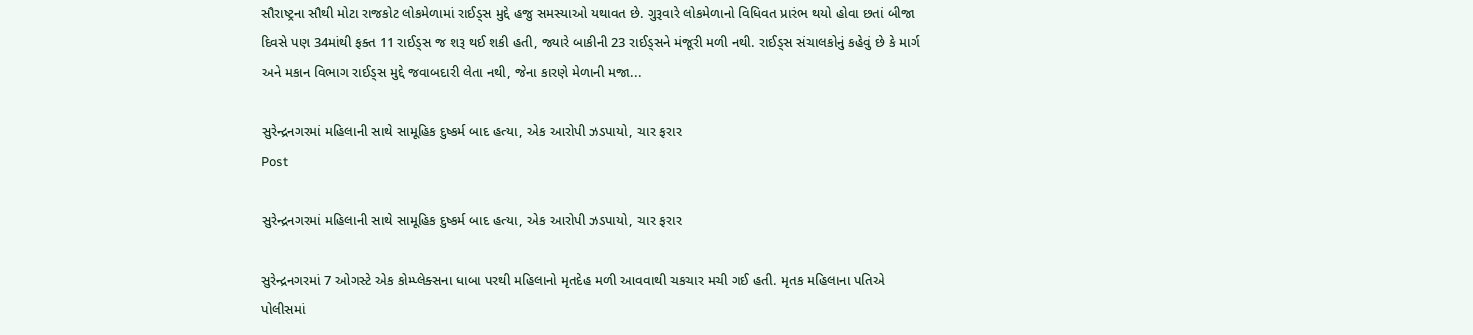સૌરાષ્ટ્રના સૌથી મોટા રાજકોટ લોકમેળામાં રાઈડ્સ મુદ્દે હજુ સમસ્યાઓ યથાવત છે. ગુરૂવારે લોકમેળાનો વિધિવત પ્રારંભ થયો હોવા છતાં બીજા દિવસે પણ 34માંથી ફક્ત 11 રાઈડ્સ જ શરૂ થઈ શકી હતી, જ્યારે બાકીની 23 રાઈડ્સને મંજૂરી મળી નથી. રાઈડ્સ સંચાલકોનું કહેવું છે કે માર્ગ અને મકાન વિભાગ રાઈડ્સ મુદ્દે જવાબદારી લેતા નથી, જેના કારણે મેળાની મજા...

સુરેન્દ્રનગરમાં મહિલાની સાથે સામૂહિક દુષ્કર્મ બાદ હત્યા, એક આરોપી ઝડપાયો, ચાર ફરાર
Post

સુરેન્દ્રનગરમાં મહિલાની સાથે સામૂહિક દુષ્કર્મ બાદ હત્યા, એક આરોપી ઝડપાયો, ચાર ફરાર

સુરેન્દ્રનગરમાં 7 ઓગસ્ટે એક કોમ્પ્લેક્સના ધાબા પરથી મહિલાનો મૃતદેહ મળી આવવાથી ચકચાર મચી ગઈ હતી. મૃતક મહિલાના પતિએ પોલીસમાં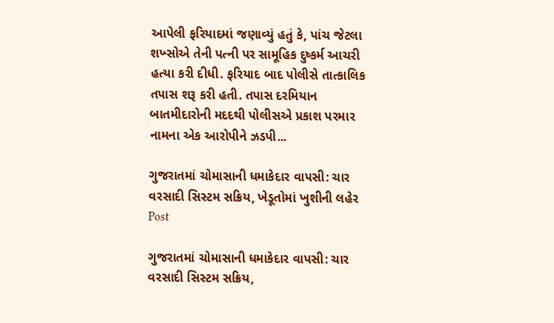આપેલી ફરિયાદમાં જણાવ્યું હતું કે, પાંચ જેટલા શખ્સોએ તેની પત્ની પર સામૂહિક દુષ્કર્મ આચરી હત્યા કરી દીધી. ફરિયાદ બાદ પોલીસે તાત્કાલિક તપાસ શરૂ કરી હતી. તપાસ દરમિયાન બાતમીદારોની મદદથી પોલીસએ પ્રકાશ પરમાર નામના એક આરોપીને ઝડપી...

ગુજરાતમાં ચોમાસાની ધમાકેદાર વાપસી: ચાર વરસાદી સિસ્ટમ સક્રિય, ખેડૂતોમાં ખુશીની લહેર
Post

ગુજરાતમાં ચોમાસાની ધમાકેદાર વાપસી: ચાર વરસાદી સિસ્ટમ સક્રિય,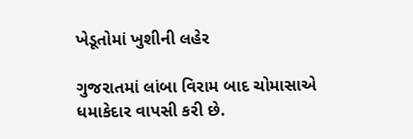ખેડૂતોમાં ખુશીની લહેર

ગુજરાતમાં લાંબા વિરામ બાદ ચોમાસાએ ધમાકેદાર વાપસી કરી છે.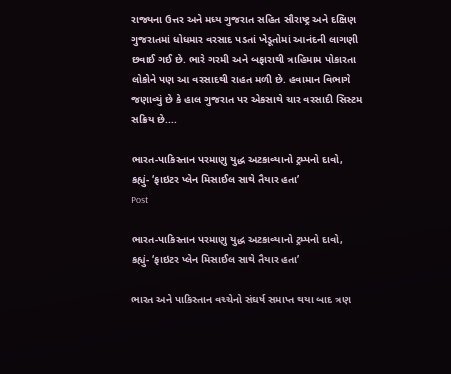રાજ્યના ઉત્તર અને મધ્ય ગુજરાત સહિત સૌરાષ્ટ્ર અને દક્ષિણ ગુજરાતમાં ધોધમાર વરસાદ પડતાં ખેડૂતોમાં આનંદની લાગણી છવાઈ ગઈ છે. ભારે ગરમી અને બફારાથી ત્રાહિમામ પોકારતા લોકોને પણ આ વરસાદથી રાહત મળી છે. હવામાન વિભાગે જણાવ્યું છે કે હાલ ગુજરાત પર એકસાથે ચાર વરસાદી સિસ્ટમ સક્રિય છે....

ભારત-પાકિસ્તાન પરમાણુ યુદ્ધ અટકાવ્યાનો ટ્રમ્પનો દાવો, કહ્યું- ‘ફાઇટર પ્લેન મિસાઈલ સાથે તૈયાર હતા’
Post

ભારત-પાકિસ્તાન પરમાણુ યુદ્ધ અટકાવ્યાનો ટ્રમ્પનો દાવો, કહ્યું- ‘ફાઇટર પ્લેન મિસાઈલ સાથે તૈયાર હતા’

ભારત અને પાકિસ્તાન વચ્ચેનો સંઘર્ષ સમાપ્ત થયા બાદ ત્રણ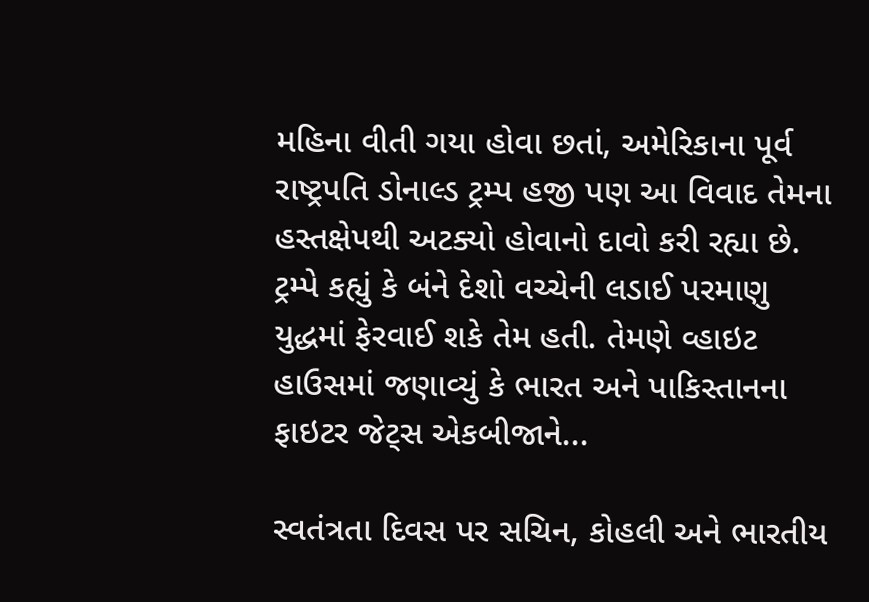મહિના વીતી ગયા હોવા છતાં, અમેરિકાના પૂર્વ રાષ્ટ્રપતિ ડોનાલ્ડ ટ્રમ્પ હજી પણ આ વિવાદ તેમના હસ્તક્ષેપથી અટક્યો હોવાનો દાવો કરી રહ્યા છે. ટ્રમ્પે કહ્યું કે બંને દેશો વચ્ચેની લડાઈ પરમાણુ યુદ્ધમાં ફેરવાઈ શકે તેમ હતી. તેમણે વ્હાઇટ હાઉસમાં જણાવ્યું કે ભારત અને પાકિસ્તાનના ફાઇટર જેટ્સ એકબીજાને...

સ્વતંત્રતા દિવસ પર સચિન, કોહલી અને ભારતીય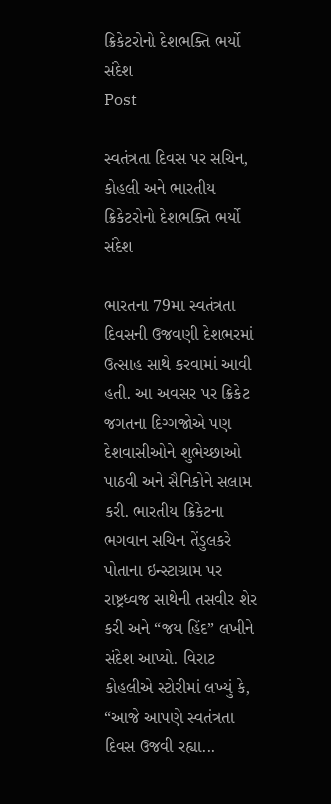ક્રિકેટરોનો દેશભક્તિ ભર્યો સંદેશ
Post

સ્વતંત્રતા દિવસ પર સચિન, કોહલી અને ભારતીય ક્રિકેટરોનો દેશભક્તિ ભર્યો સંદેશ

ભારતના 79મા સ્વતંત્રતા દિવસની ઉજવણી દેશભરમાં ઉત્સાહ સાથે કરવામાં આવી હતી. આ અવસર પર ક્રિકેટ જગતના દિગ્ગજોએ પણ દેશવાસીઓને શુભેચ્છાઓ પાઠવી અને સૈનિકોને સલામ કરી. ભારતીય ક્રિકેટના ભગવાન સચિન તેંડુલકરે પોતાના ઇન્સ્ટાગ્રામ પર રાષ્ટ્રધ્વજ સાથેની તસવીર શેર કરી અને “જય હિંદ” લખીને સંદેશ આપ્યો. વિરાટ કોહલીએ સ્ટોરીમાં લખ્યું કે, “આજે આપણે સ્વતંત્રતા દિવસ ઉજવી રહ્યા...